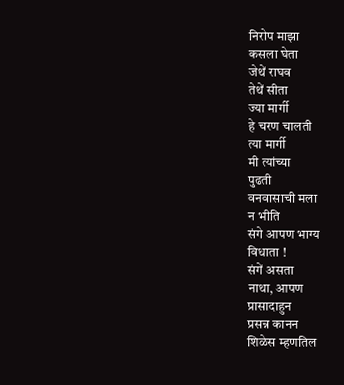निरोप माझा
कसला घेता
जेथें राघव
तेथें सीता
ज्या मार्गी
हे चरण चालती
त्या मार्गी
मी त्यांच्या
पुढती
वनवासाची मला
न भीति
संगे आपण भाग्य
विधाता !
संगें असता
नाथा, आपण
प्रासादाहुन
प्रसन्न कानन
शिळेस म्हणतिल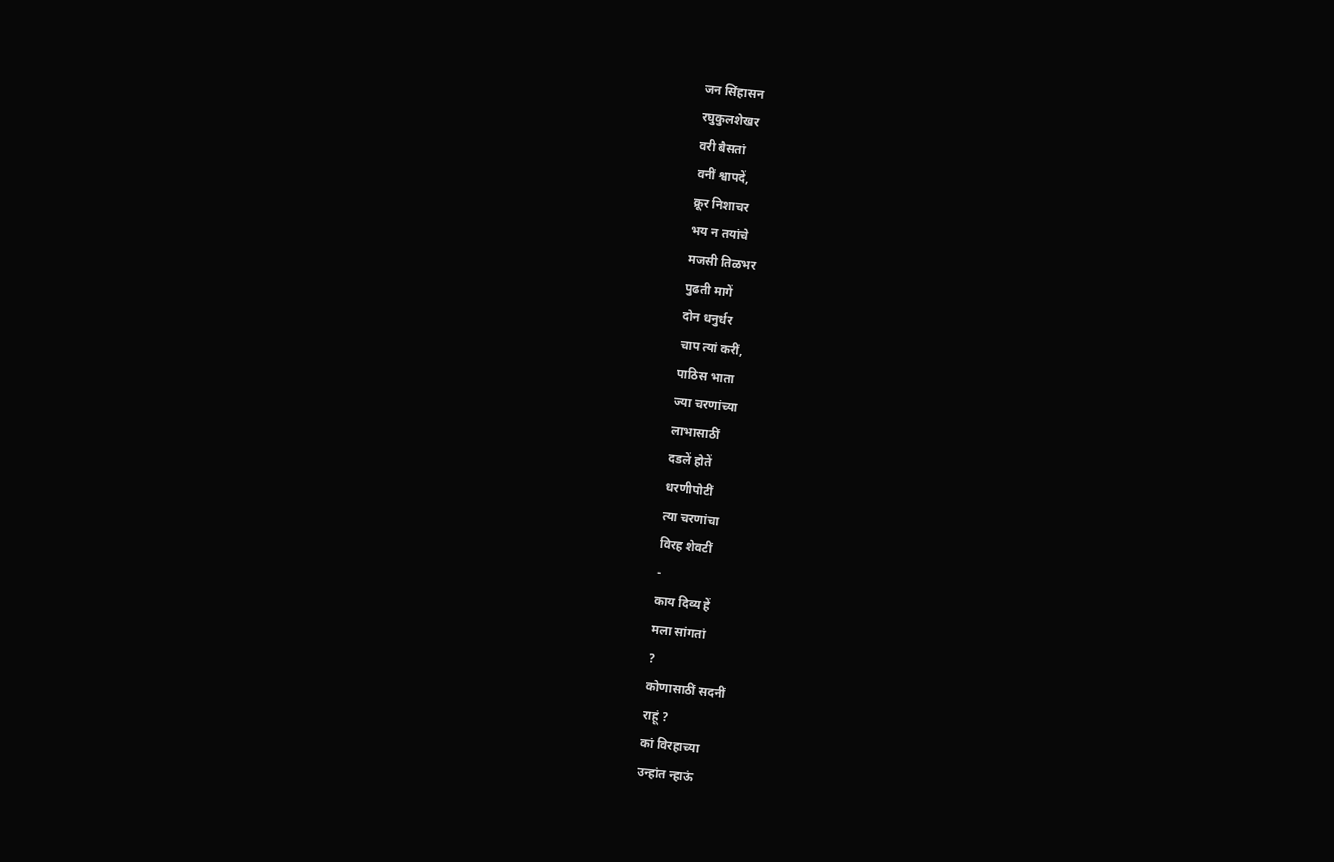जन सिंहासन
रघुकुलशेखर
वरी बैसतां
वनीं श्वापदें,
क्रूर निशाचर
भय न तयांचे
मजसी तिळभर
पुढती मागें
दोन धनुर्धर
चाप त्यां करीं,
पाठिस भाता
ज्या चरणांच्या
लाभासाठीं
दडलें होतें
धरणीपोटीं
त्या चरणांचा
विरह शेवटीं
-
काय दिव्य हें
मला सांगतां
?
कोणासाठीं सदनीं
राहूं ?
कां विरहाच्या
उन्हांत न्हाऊं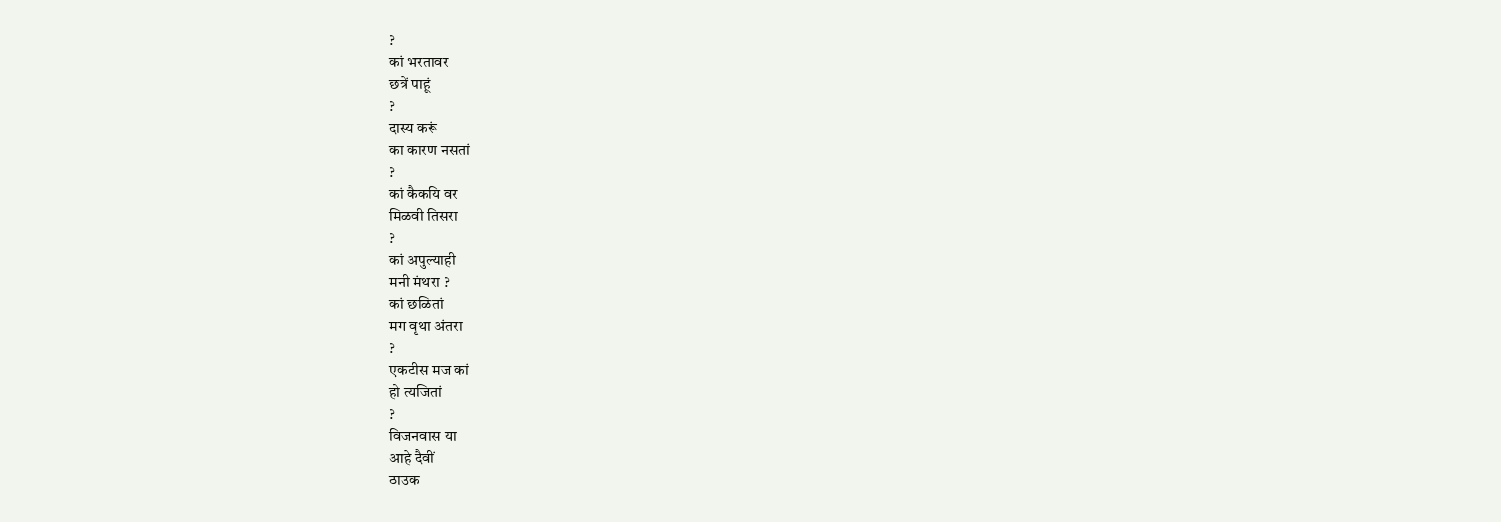?
कां भरतावर
छत्रें पाहूं
?
दास्य करूं
का कारण नसतां
?
कां कैकयि वर
मिळवी तिसरा
?
कां अपुल्याही
मनी मंथरा ?
कां छळितां
मग वृथा अंतरा
?
एकटीस मज कां
हो त्यजितां
?
विजनवास या
आहे दैवीं
ठाउक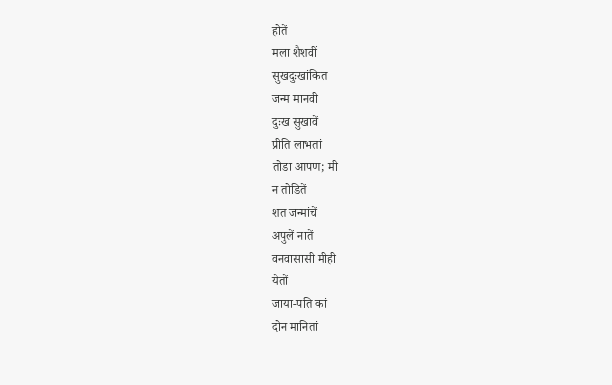होतें
मला शैशवीं
सुखदुःखांकित
जन्म मानवी
दुःख सुखावें
प्रीति लाभतां
तोडा आपण; मी
न तोडितें
शत जन्मांचें
अपुलें नातें
वनवासासी मीही
येतों
जाया-पति कां
दोन मानितां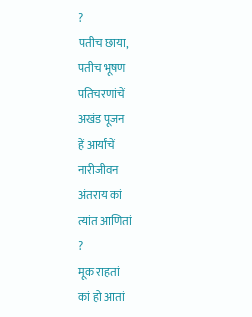?
पतीच छाया,
पतीच भूषण
पतिचरणांचें
अखंड पूजन
हें आर्यांचें
नारीजीवन
अंतराय कां
त्यांत आणितां
?
मूक राहतां
कां हो आतां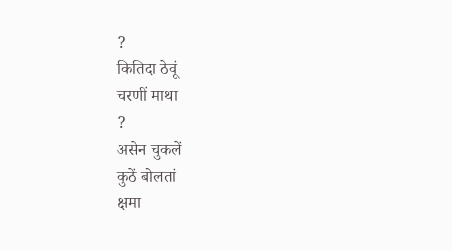?
कितिदा ठेवूं
चरणीं माथा
?
असेन चुकलें
कुठें बोलतां
क्षमा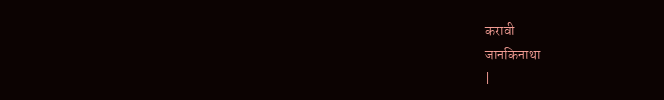करावी
जानकिनाथा
|